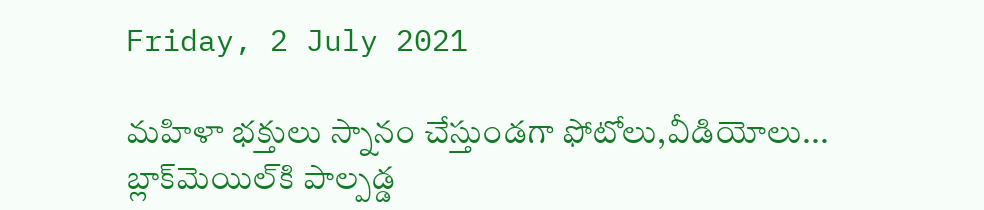Friday, 2 July 2021

మహిళా భక్తులు స్నానం చేస్తుండగా ఫోటోలు,వీడియోలు... బ్లాక్‌మెయిల్‌కి పాల్పడ్డ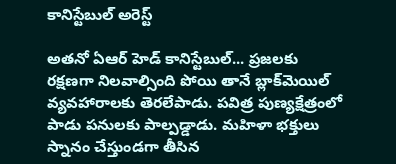కానిస్టేబుల్ అరెస్ట్

అతనో ఏఆర్ హెడ్ కానిస్టేబుల్... ప్రజలకు రక్షణగా నిలవాల్సింది పోయి తానే బ్లాక్‌మెయిల్ వ్యవహారాలకు తెరలేపాడు. పవిత్ర పుణ్యక్షేత్రంలో పాడు పనులకు పాల్పడ్డాడు. మహిళా భక్తులు స్నానం చేస్తుండగా తీసిన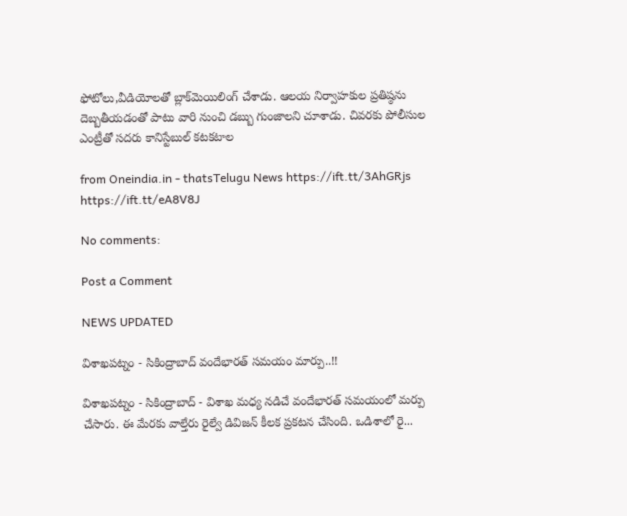ఫోటోలు,వీడియోలతో బ్లాక్‌మెయిలింగ్‌ చేశాడు. ఆలయ నిర్వాహకుల ప్రతిష్ఠను దెబ్బతీయడంతో పాటు వారి నుంచి డబ్బు గుంజాలని చూశాడు. చివరకు పోలీసుల ఎంట్రీతో సదరు కానిస్టేబుల్ కటకటాల

from Oneindia.in - thatsTelugu News https://ift.tt/3AhGRjs
https://ift.tt/eA8V8J

No comments:

Post a Comment

NEWS UPDATED

విశాఖపట్నం - సికింద్రాబాద్ వందేభారత్ సమయం మార్పు..!!

విశాఖపట్నం - సికింద్రాబాద్ - విశాఖ మధ్య నడిచే వందేభారత్ సమయంలో మర్పు చేసారు. ఈ మేరకు వాల్తేరు రైల్వే డివిజన్ కీలక ప్రకటన చేసింది. ఒడిశాలో రై...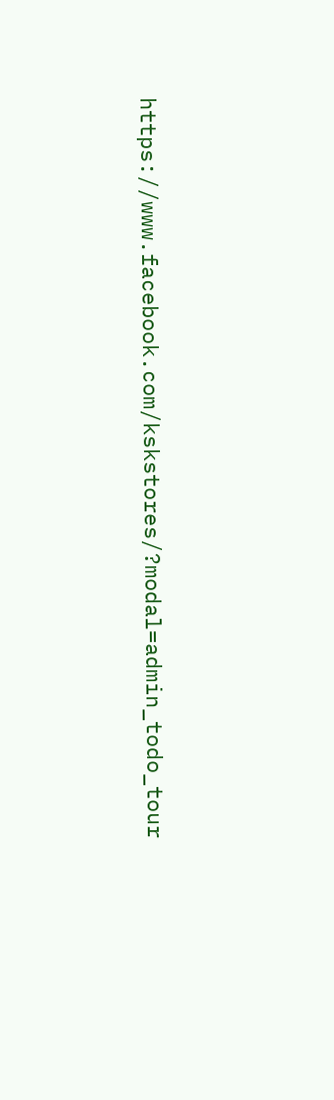https://www.facebook.com/kskstores/?modal=admin_todo_tour